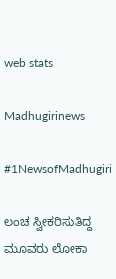web stats

Madhugirinews

#1NewsofMadhugiri

ಲಂಚ ಸ್ವೀಕರಿಸುತಿದ್ದ ಮೂವರು ಲೋಕಾ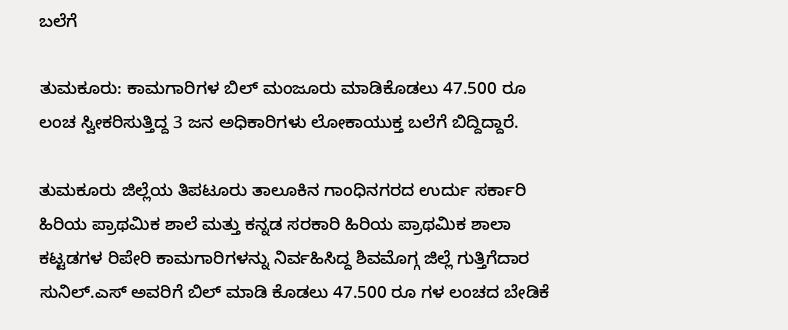ಬಲೆಗೆ

ತುಮಕೂರು: ಕಾಮಗಾರಿಗಳ ಬಿಲ್ ಮಂಜೂರು ಮಾಡಿಕೊಡಲು 47.500 ರೂ ಲಂಚ ಸ್ವೀಕರಿಸುತ್ತಿದ್ದ 3 ಜನ ಅಧಿಕಾರಿಗಳು ಲೋಕಾಯುಕ್ತ ಬಲೆಗೆ ಬಿದ್ದಿದ್ದಾರೆ.

ತುಮಕೂರು ಜಿಲ್ಲೆಯ ತಿಪಟೂರು ತಾಲೂಕಿನ ಗಾಂಧಿನಗರದ ಉರ್ದು ಸರ್ಕಾರಿ ಹಿರಿಯ ಪ್ರಾಥಮಿಕ ಶಾಲೆ ಮತ್ತು ಕನ್ನಡ ಸರಕಾರಿ ಹಿರಿಯ ಪ್ರಾಥಮಿಕ ಶಾಲಾ ಕಟ್ಟಡಗಳ ರಿಪೇರಿ ಕಾಮಗಾರಿಗಳನ್ನು ನಿರ್ವಹಿಸಿದ್ದ ಶಿವಮೊಗ್ಗ ಜಿಲ್ಲೆ ಗುತ್ತಿಗೆದಾರ ಸುನಿಲ್.ಎಸ್ ಅವರಿಗೆ ಬಿಲ್ ಮಾಡಿ ಕೊಡಲು 47.500 ರೂ ಗಳ ಲಂಚದ ಬೇಡಿಕೆ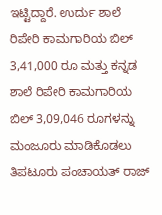ಇಟ್ಟಿದ್ದಾರೆ. ಉರ್ದು ಶಾಲೆ ರಿಪೇರಿ ಕಾಮಗಾರಿಯ ಬಿಲ್ 3,41,000 ರೂ ಮತ್ತು ಕನ್ನಡ ಶಾಲೆ ರಿಪೇರಿ ಕಾಮಗಾರಿಯ ಬಿಲ್ 3,09,046 ರೂಗಳನ್ನು ಮಂಜೂರು ಮಾಡಿಕೊಡಲು ತಿಪಟೂರು ಪಂಚಾಯತ್ ರಾಜ್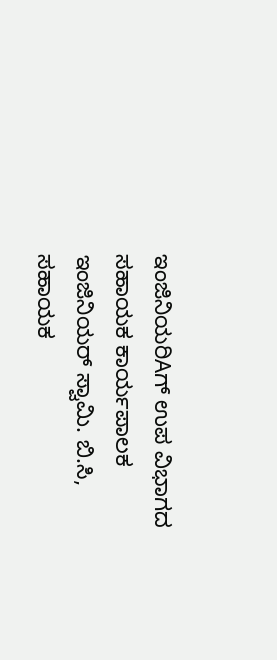ಇಂಜಿನಿಯರಿAಗ್ ಉಪ ವಿಭಾಗದ ಸಹಾಯಕ ಕಾರ್ಯಪಾಲಕ ಇಂಜಿನಿಯರ್ ಸ್ವಾಮಿ. ಬಿ.ಸಿ, ಸಹಾಯಕ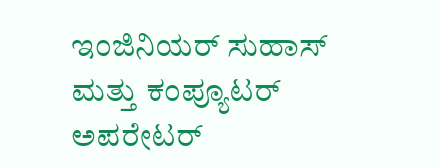ಇಂಜಿನಿಯರ್ ಸುಹಾಸ್ ಮತ್ತು ಕಂಪ್ಯೂಟರ್ ಅಪರೇಟರ್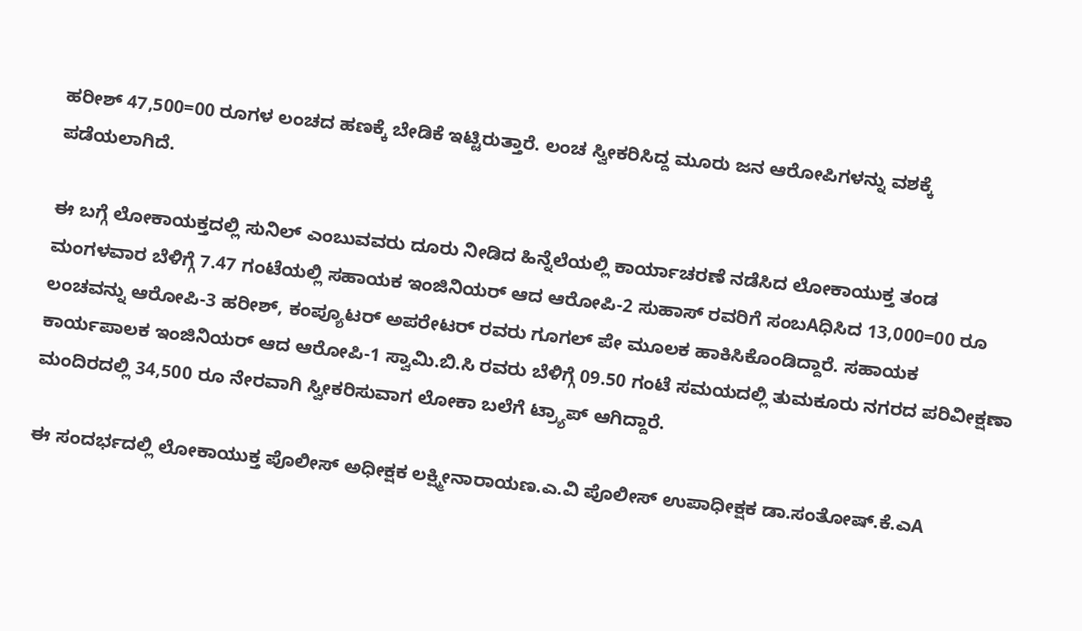ಹರೀಶ್ 47,500=00 ರೂಗಳ ಲಂಚದ ಹಣಕ್ಕೆ ಬೇಡಿಕೆ ಇಟ್ಟಿರುತ್ತಾರೆ. ಲಂಚ ಸ್ವೀಕರಿಸಿದ್ದ ಮೂರು ಜನ ಆರೋಪಿಗಳನ್ನು ವಶಕ್ಕೆ ಪಡೆಯಲಾಗಿದೆ.

ಈ ಬಗ್ಗೆ ಲೋಕಾಯಕ್ತದಲ್ಲಿ ಸುನಿಲ್ ಎಂಬುವವರು ದೂರು ನೀಡಿದ ಹಿನ್ನೆಲೆಯಲ್ಲಿ ಕಾರ್ಯಾಚರಣೆ ನಡೆಸಿದ ಲೋಕಾಯುಕ್ತ ತಂಡ ಮಂಗಳವಾರ ಬೆಳಿಗ್ಗೆ 7.47 ಗಂಟೆಯಲ್ಲಿ ಸಹಾಯಕ ಇಂಜಿನಿಯರ್ ಆದ ಆರೋಪಿ-2 ಸುಹಾಸ್ ರವರಿಗೆ ಸಂಬAಧಿಸಿದ 13,000=00 ರೂ ಲಂಚವನ್ನು ಆರೋಪಿ-3 ಹರೀಶ್, ಕಂಪ್ಯೂಟರ್ ಅಪರೇಟರ್ ರವರು ಗೂಗಲ್ ಪೇ ಮೂಲಕ ಹಾಕಿಸಿಕೊಂಡಿದ್ದಾರೆ. ಸಹಾಯಕ ಕಾರ್ಯಪಾಲಕ ಇಂಜಿನಿಯರ್ ಆದ ಆರೋಪಿ-1 ಸ್ವಾಮಿ.ಬಿ.ಸಿ ರವರು ಬೆಳಿಗ್ಗೆ 09.50 ಗಂಟೆ ಸಮಯದಲ್ಲಿ ತುಮಕೂರು ನಗರದ ಪರಿವೀಕ್ಷಣಾ ಮಂದಿರದಲ್ಲಿ 34,500 ರೂ ನೇರವಾಗಿ ಸ್ವೀಕರಿಸುವಾಗ ಲೋಕಾ ಬಲೆಗೆ ಟ್ರ‍್ಯಾಪ್ ಆಗಿದ್ದಾರೆ.

ಈ ಸಂದರ್ಭದಲ್ಲಿ ಲೋಕಾಯುಕ್ತ ಪೊಲೀಸ್ ಅಧೀಕ್ಷಕ ಲಕ್ಷ್ಮೀನಾರಾಯಣ.ಎ.ವಿ ಪೊಲೀಸ್ ಉಪಾಧೀಕ್ಷಕ ಡಾ.ಸಂತೋಷ್.ಕೆ.ಎA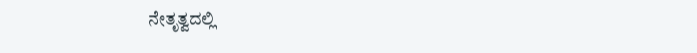ನೇತೃತ್ವದಲ್ಲಿ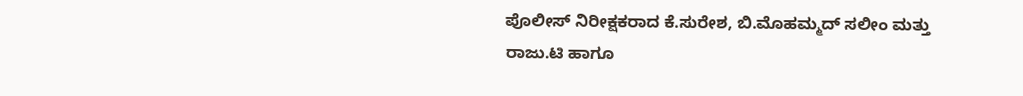ಪೊಲೀಸ್ ನಿರೀಕ್ಷಕರಾದ ಕೆ.ಸುರೇಶ, ಬಿ.ಮೊಹಮ್ಮದ್ ಸಲೀಂ ಮತ್ತು ರಾಜು.ಟಿ ಹಾಗೂ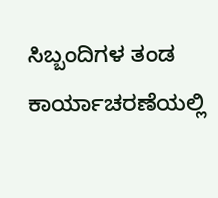ಸಿಬ್ಬಂದಿಗಳ ತಂಡ ಕಾರ್ಯಾಚರಣೆಯಲ್ಲಿ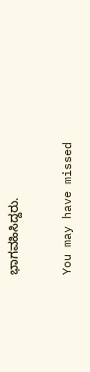ಭಾಗವಹಿಸಿದ್ದರು.

You may have missed